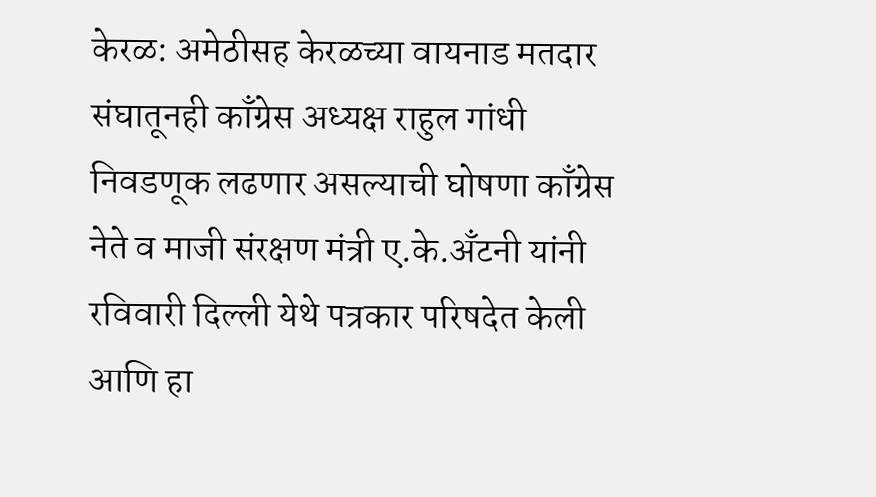केरळ: अमेठीसह केरळच्या वायनाड मतदार संघातूनही काँग्रेस अध्यक्ष राहुल गांधी निवडणूक लढणार असल्याची घोषणा काँग्रेस नेते व माजी संरक्षण मंत्री ए.के.अँटनी यांनी रविवारी दिल्ली येथे पत्रकार परिषदेत केली आणि हा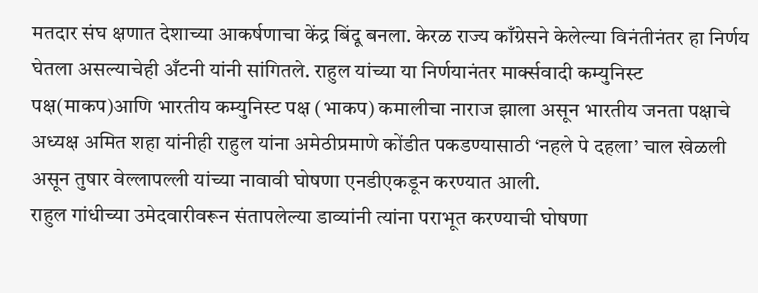मतदार संघ क्षणात देशाच्या आकर्षणाचा केंद्र बिंदू बनला. केरळ राज्य काँग्रेसने केलेल्या विनंतीनंतर हा निर्णय घेतला असल्याचेही अँटनी यांनी सांगितले. राहुल यांच्या या निर्णयानंतर मार्क्सवादी कम्युनिस्ट पक्ष(माकप)आणि भारतीय कम्युनिस्ट पक्ष (भाकप) कमालीचा नाराज झाला असून भारतीय जनता पक्षाचे अध्यक्ष अमित शहा यांनीही राहुल यांना अमेठीप्रमाणे कोंडीत पकडण्यासाठी ‘नहले पे दहला’ चाल खेळली असून तुषार वेल्लापल्ली यांच्या नावावी घोषणा एनडीएकडून करण्यात आली.
राहुल गांधीच्या उमेदवारीवरून संतापलेल्या डाव्यांनी त्यांना पराभूत करण्याची घोषणा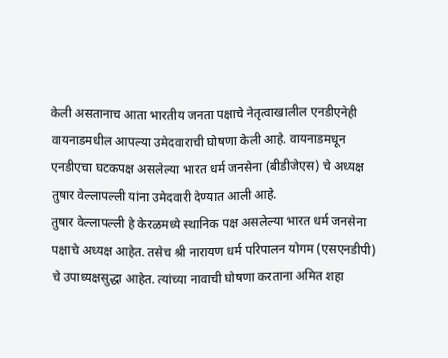केली असतानाच आता भारतीय जनता पक्षाचे नेतृत्वाखालील एनडीएनेही वायनाडमधील आपल्या उमेदवाराची घोषणा केली आहे. वायनाडमधून एनडीएचा घटकपक्ष असलेल्या भारत धर्म जनसेना (बीडीजेएस) चे अध्यक्ष तुषार वेल्लापल्ली यांना उमेदवारी देण्यात आली आहे.
तुषार वेल्लापल्ली हे केरळमध्ये स्थानिक पक्ष असलेल्या भारत धर्म जनसेना पक्षाचे अध्यक्ष आहेत. तसेच श्री नारायण धर्म परिपालन योगम (एसएनडीपी) चे उपाध्यक्षसुद्धा आहेत. त्यांच्या नावाची घोषणा करताना अमित शहा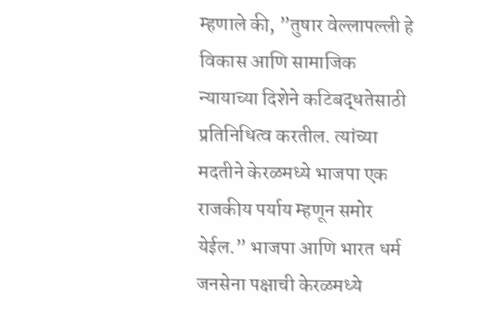म्हणाले की, ”तुषार वेल्लापल्ली हे विकास आणि सामाजिक न्यायाच्या दिशेने कटिबद्धतेसाठी प्रतिनिधित्व करतील. त्यांच्या मदतीने केरळमध्ये भाजपा एक राजकीय पर्याय म्हणून समोर येईल.” भाजपा आणि भारत धर्म जनसेना पक्षाची केरळमध्ये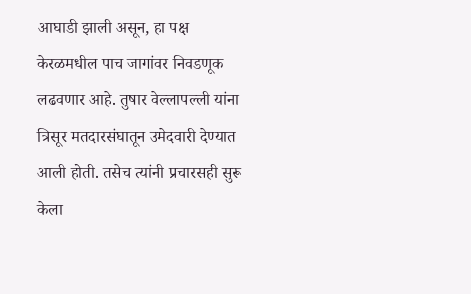आघाडी झाली असून, हा पक्ष केरळमधील पाच जागांवर निवडणूक लढवणार आहे. तुषार वेल्लापल्ली यांना त्रिसूर मतदारसंघातून उमेदवारी देण्यात आली होती. तसेच त्यांनी प्रचारसही सुरू केला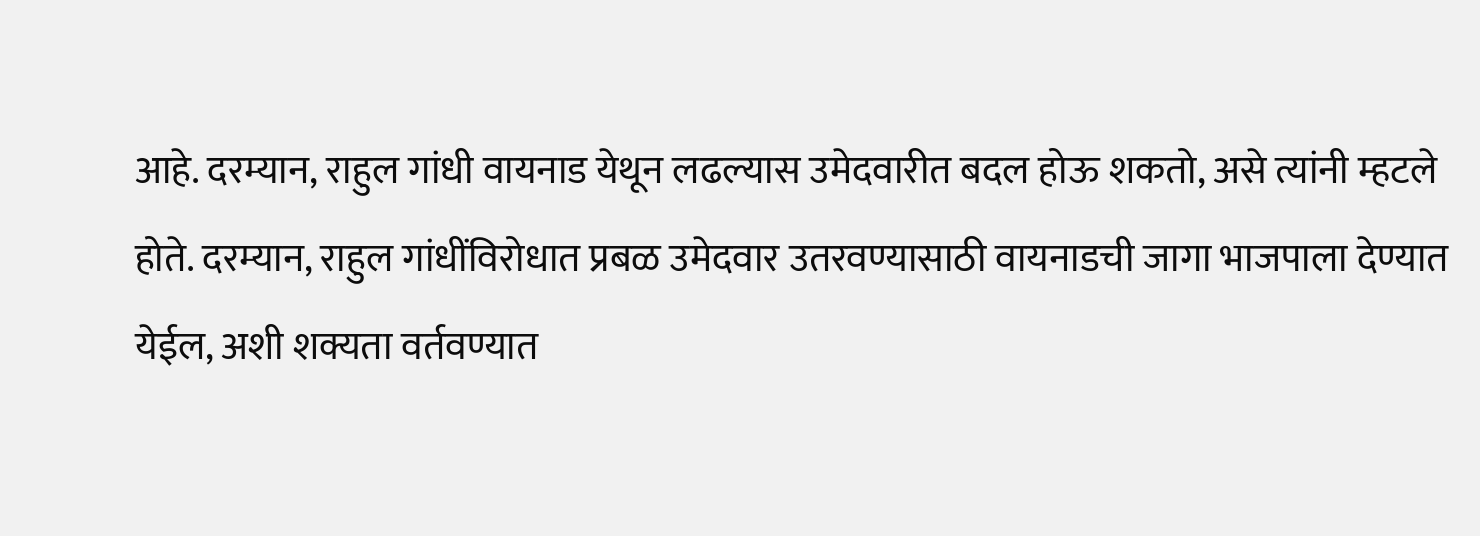आहे. दरम्यान, राहुल गांधी वायनाड येथून लढल्यास उमेदवारीत बदल होऊ शकतो, असे त्यांनी म्हटले होते. दरम्यान, राहुल गांधींविरोधात प्रबळ उमेदवार उतरवण्यासाठी वायनाडची जागा भाजपाला देण्यात येईल, अशी शक्यता वर्तवण्यात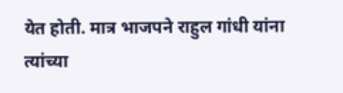येत होती. मात्र भाजपने राहुल गांधी यांना त्यांच्या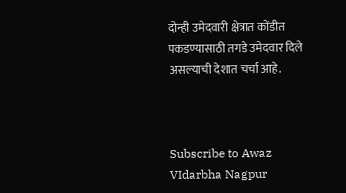दोन्ही उमेदवारी क्षेत्रात कोंडीत पकडण्यासाठी तगडे उमेदवार दिले असल्याची देशात चर्चा आहे.



Subscribe to Awaz VIdarbha Nagpur